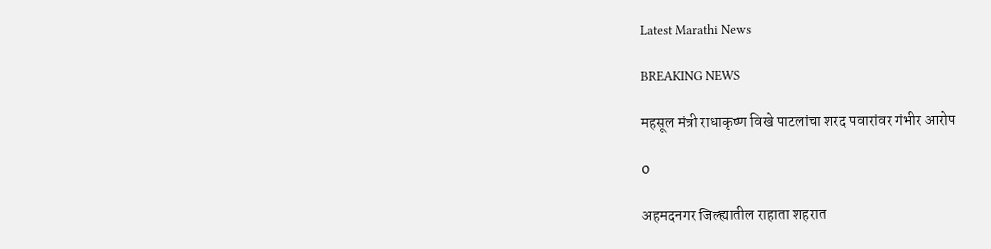Latest Marathi News

BREAKING NEWS

महसूल मंत्री राधाकृष्ण विखे पाटलांचा शरद पवारांवर गंभीर आरोप

0

अहमदनगर जिल्ह्यातील राहाता शहरात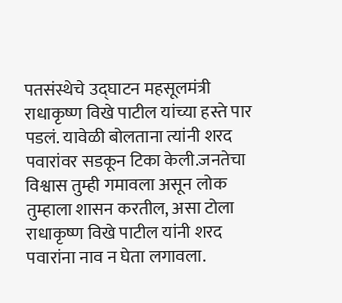पतसंस्थेचे उद्घाटन महसूलमंत्री राधाकृष्ण विखे पाटील यांच्या हस्ते पार पडलं. यावेळी बोलताना त्यांनी शरद पवारांवर सडकून टिका केली.जनतेचा विश्वास तुम्ही गमावला असून लोक तुम्हाला शासन करतील, असा टोला राधाकृष्ण विखे पाटील यांनी शरद पवारांना नाव न घेता लगावला.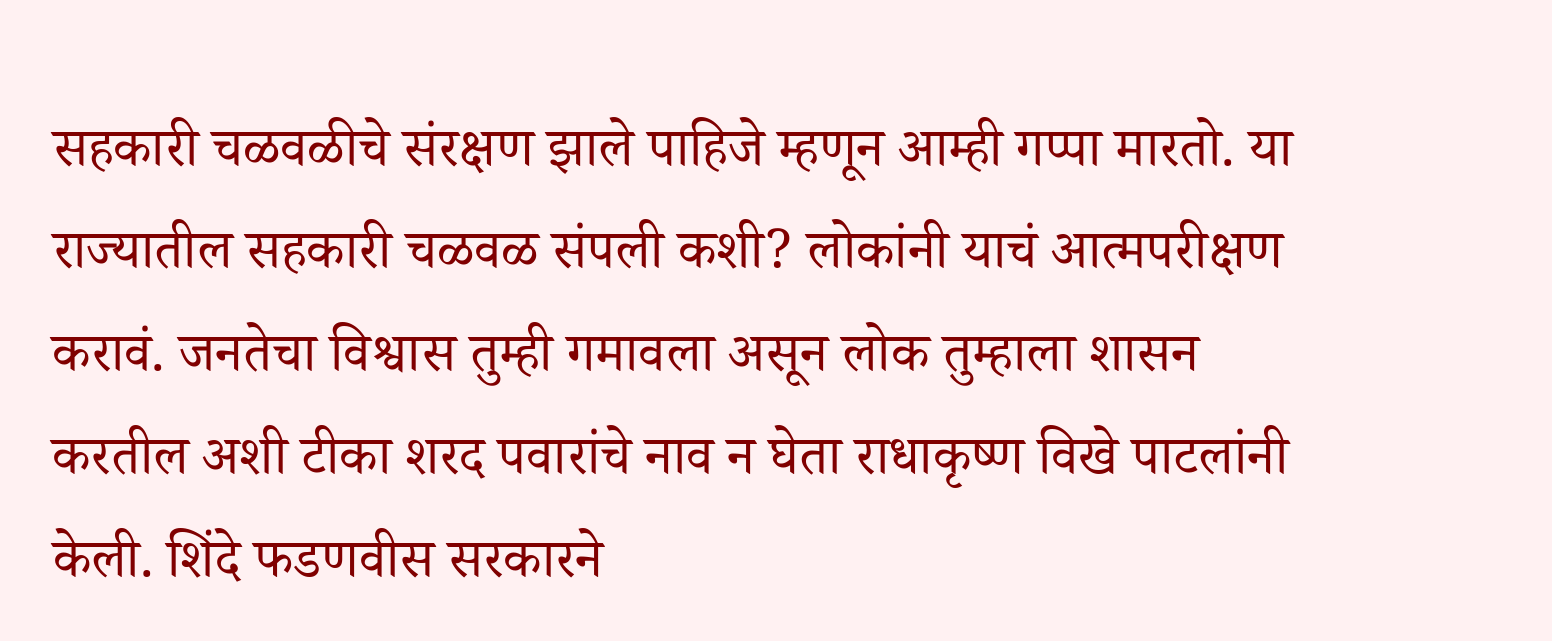सहकारी चळवळीचे संरक्षण झाले पाहिजे म्हणून आम्ही गप्पा मारतो. या राज्यातील सहकारी चळवळ संपली कशी? लोकांनी याचं आत्मपरीक्षण करावं. जनतेचा विश्वास तुम्ही गमावला असून लोक तुम्हाला शासन करतील अशी टीका शरद पवारांचे नाव न घेता राधाकृष्ण विखे पाटलांनी केली. शिंदे फडणवीस सरकारने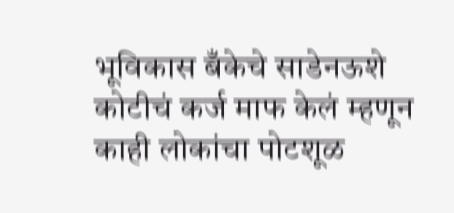भूविकास बँकेचे साडेनऊशे कोटीचं कर्ज माफ केलं म्हणून काही लोकांचा पोटशूळ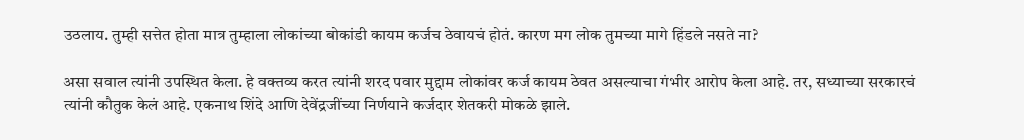उठलाय. तुम्ही सत्तेत होता मात्र तुम्हाला लोकांच्या बोकांडी कायम कर्जच ठेवायचं होतं. कारण मग लोक तुमच्या मागे हिंडले नसते ना?

असा सवाल त्यांनी उपस्थित केला. हे वक्तव्य करत त्यांनी शरद पवार मुद्दाम लोकांवर कर्ज कायम ठेवत असल्याचा गंभीर आरोप केला आहे. तर, सध्याच्या सरकारचं त्यांनी कौतुक केलं आहे. एकनाथ शिंदे आणि देवेंद्रजींच्या निर्णयाने कर्जदार शेतकरी मोकळे झाले.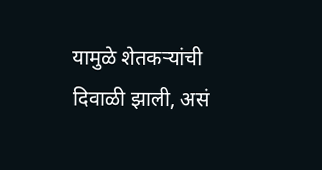यामुळे शेतकऱ्यांची दिवाळी झाली, असं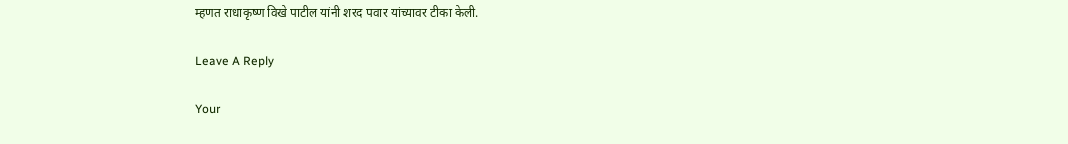म्हणत राधाकृष्ण विखे पाटील यांनी शरद पवार यांच्यावर टीका केली.

Leave A Reply

Your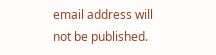email address will not be published.